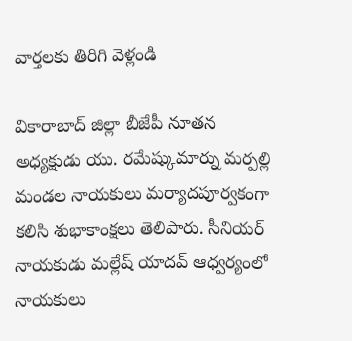వార్తలకు తిరిగి వెళ్లండి

వికారాబాద్ జిల్లా బీజేపీ నూతన అధ్యక్షుడు యు. రమేష్కుమార్ను మర్పల్లి మండల నాయకులు మర్యాదపూర్వకంగా కలిసి శుభాకాంక్షలు తెలిపారు. సీనియర్ నాయకుడు మల్లేష్ యాదవ్ ఆధ్వర్యంలో నాయకులు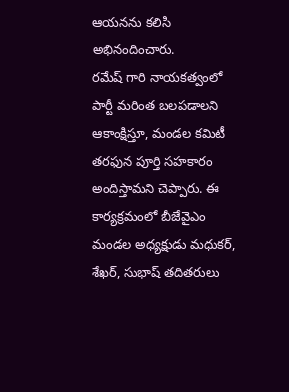ఆయనను కలిసి అభినందించారు.
రమేష్ గారి నాయకత్వంలో పార్టీ మరింత బలపడాలని ఆకాంక్షిస్తూ, మండల కమిటీ తరఫున పూర్తి సహకారం అందిస్తామని చెప్పారు. ఈ కార్యక్రమంలో బీజేవైఎం మండల అధ్యక్షుడు మధుకర్, శేఖర్, సుభాష్ తదితరులు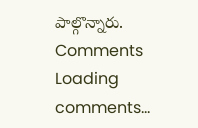పాల్గొన్నారు.
Comments
Loading comments...